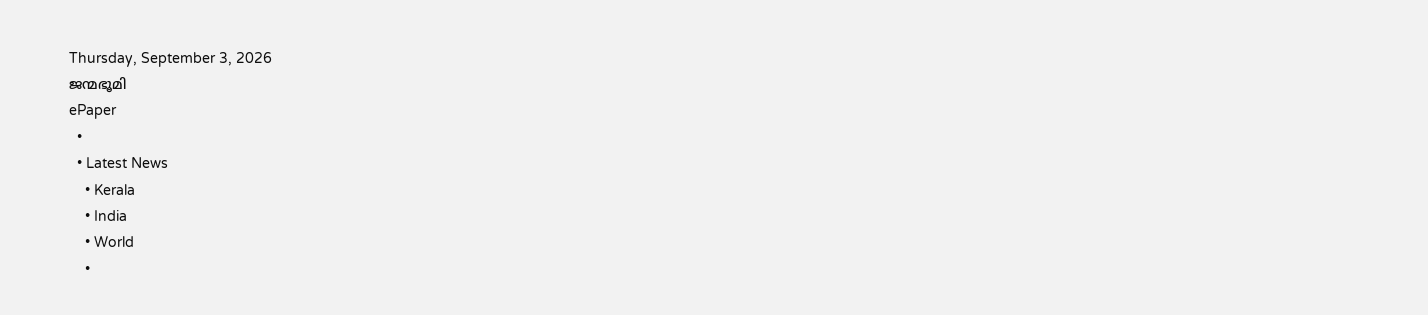Thursday, September 3, 2026
ജന്മഭൂമി
ePaper
  •
  • Latest News
    • Kerala
    • India
    • World
    •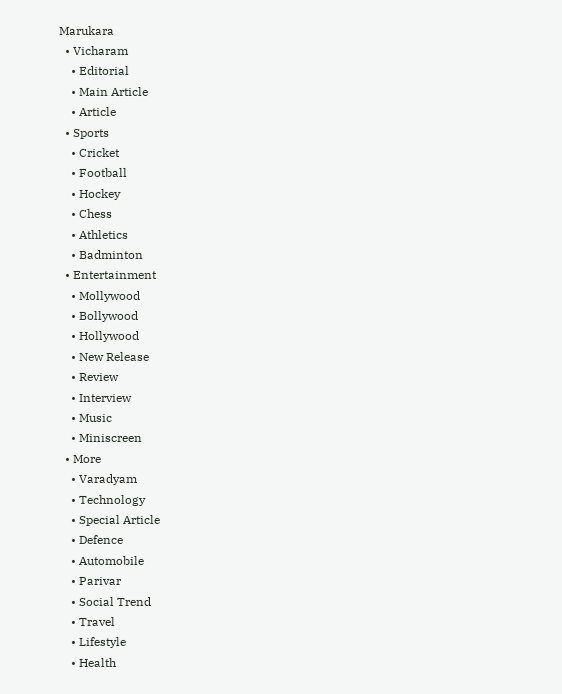Marukara
  • Vicharam
    • Editorial
    • Main Article
    • Article
  • Sports
    • Cricket
    • Football
    • Hockey
    • Chess
    • Athletics
    • Badminton
  • Entertainment
    • Mollywood
    • Bollywood
    • Hollywood
    • New Release
    • Review
    • Interview
    • Music
    • Miniscreen
  • More
    • Varadyam
    • Technology
    • Special Article
    • Defence
    • Automobile
    • Parivar
    • Social Trend
    • Travel
    • Lifestyle
    • Health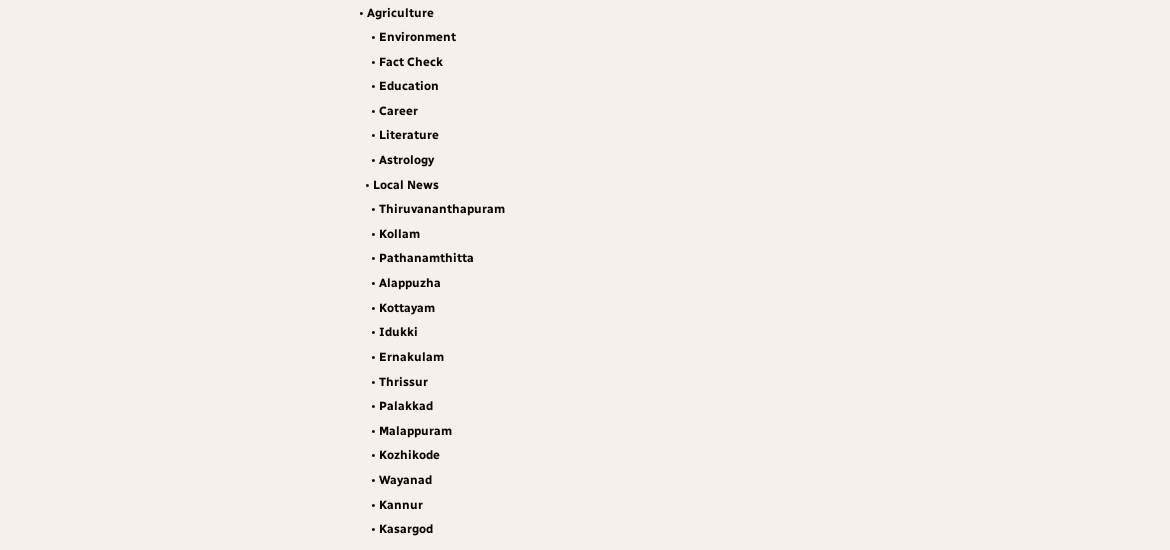• Agriculture
    • Environment
    • Fact Check
    • Education
    • Career
    • Literature
    • Astrology
  • Local News
    • Thiruvananthapuram
    • Kollam
    • Pathanamthitta
    • Alappuzha
    • Kottayam
    • Idukki
    • Ernakulam
    • Thrissur
    • Palakkad
    • Malappuram
    • Kozhikode
    • Wayanad
    • Kannur
    • Kasargod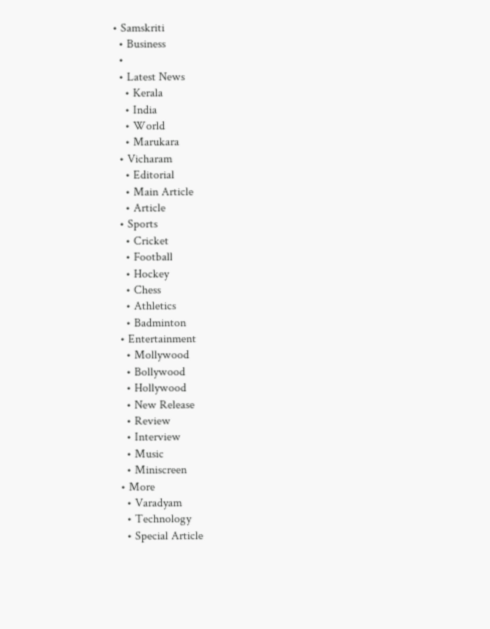• Samskriti
  • Business
  •
  • Latest News
    • Kerala
    • India
    • World
    • Marukara
  • Vicharam
    • Editorial
    • Main Article
    • Article
  • Sports
    • Cricket
    • Football
    • Hockey
    • Chess
    • Athletics
    • Badminton
  • Entertainment
    • Mollywood
    • Bollywood
    • Hollywood
    • New Release
    • Review
    • Interview
    • Music
    • Miniscreen
  • More
    • Varadyam
    • Technology
    • Special Article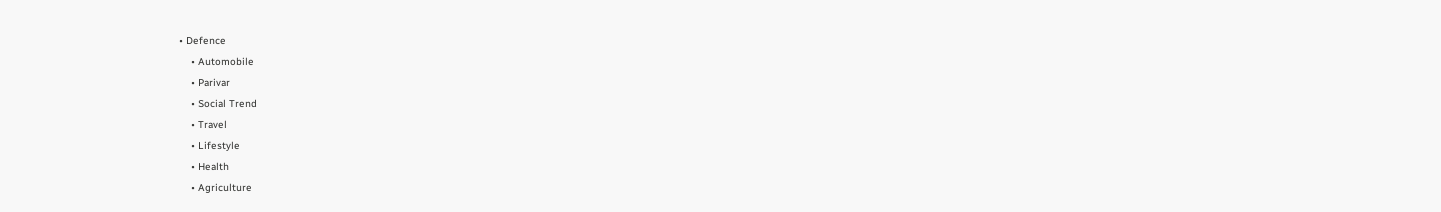• Defence
    • Automobile
    • Parivar
    • Social Trend
    • Travel
    • Lifestyle
    • Health
    • Agriculture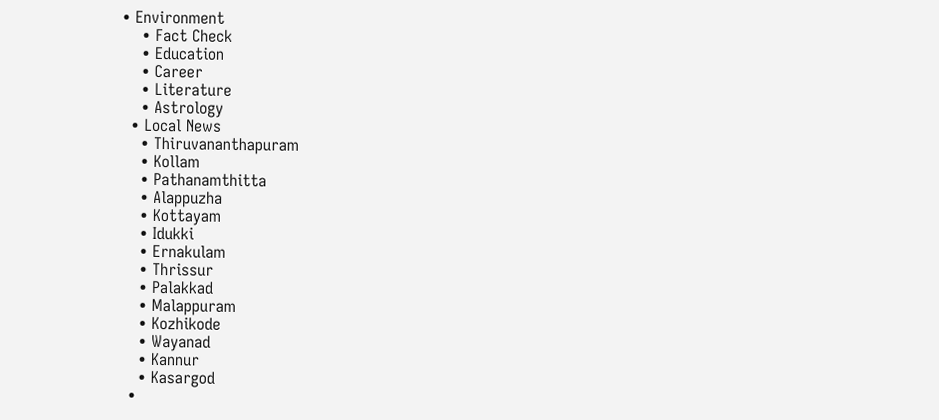• Environment
    • Fact Check
    • Education
    • Career
    • Literature
    • Astrology
  • Local News
    • Thiruvananthapuram
    • Kollam
    • Pathanamthitta
    • Alappuzha
    • Kottayam
    • Idukki
    • Ernakulam
    • Thrissur
    • Palakkad
    • Malappuram
    • Kozhikode
    • Wayanad
    • Kannur
    • Kasargod
  •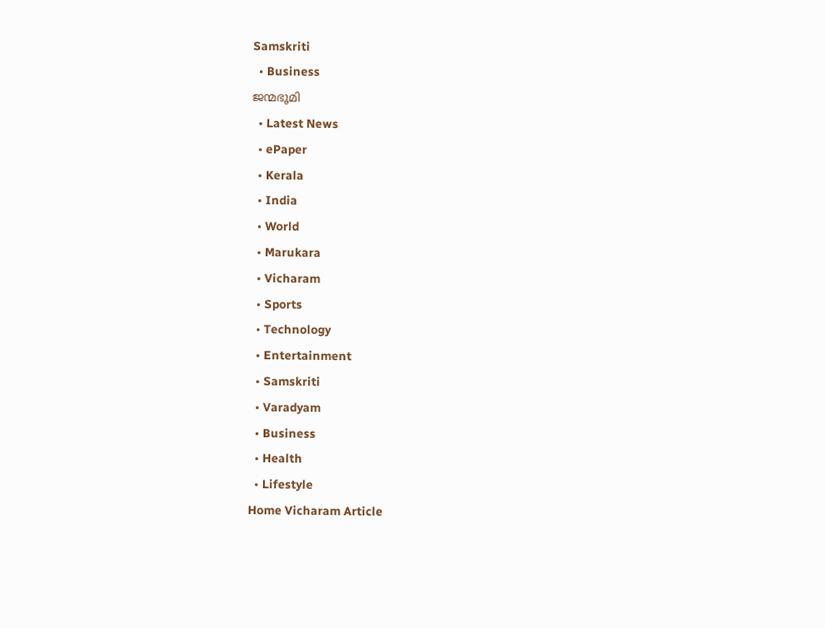Samskriti
  • Business
ജന്മഭൂമി
  • Latest News
  • ePaper
  • Kerala
  • India
  • World
  • Marukara
  • Vicharam
  • Sports
  • Technology
  • Entertainment
  • Samskriti
  • Varadyam
  • Business
  • Health
  • Lifestyle
Home Vicharam Article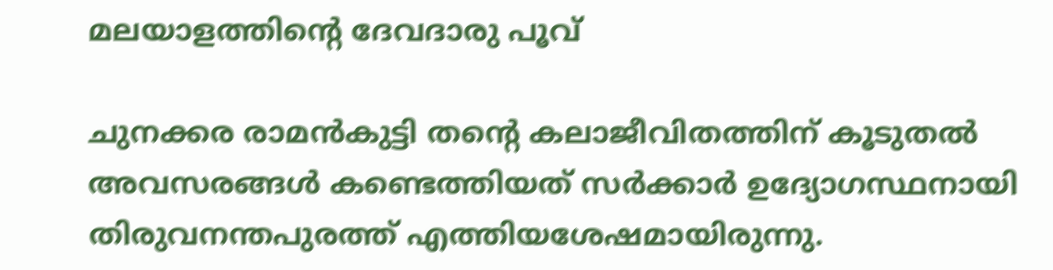മലയാളത്തിന്റെ ദേവദാരു പൂവ്

ചുനക്കര രാമന്‍കുട്ടി തന്റെ കലാജീവിതത്തിന് കൂടുതല്‍ അവസരങ്ങള്‍ കണ്ടെത്തിയത് സര്‍ക്കാര്‍ ഉദ്യോഗസ്ഥനായി തിരുവനന്തപുരത്ത് എത്തിയശേഷമായിരുന്നു.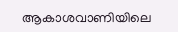ആകാശവാണിയിലെ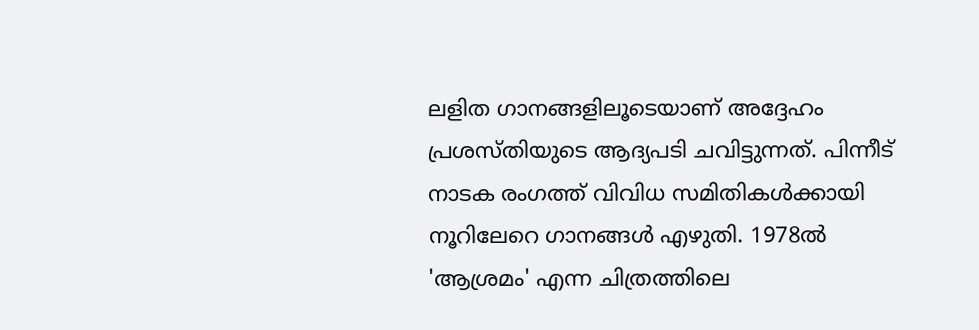ലളിത ഗാനങ്ങളിലൂടെയാണ് അദ്ദേഹം പ്രശസ്തിയുടെ ആദ്യപടി ചവിട്ടുന്നത്. പിന്നീട് നാടക രംഗത്ത് വിവിധ സമിതികള്‍ക്കായി നൂറിലേറെ ഗാനങ്ങള്‍ എഴുതി. 1978ല്‍ 'ആശ്രമം' എന്ന ചിത്രത്തിലെ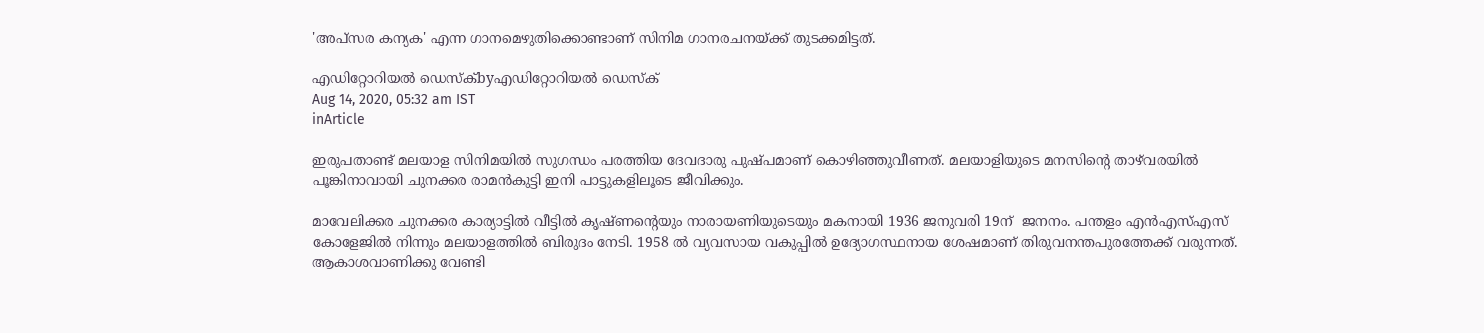'അപ്‌സര കന്യക' എന്ന ഗാനമെഴുതിക്കൊണ്ടാണ് സിനിമ ഗാനരചനയ്‌ക്ക് തുടക്കമിട്ടത്.

എഡിറ്റോറിയൽ ഡെസ്ക്byഎഡിറ്റോറിയൽ ഡെസ്ക്
Aug 14, 2020, 05:32 am IST
inArticle

ഇരുപതാണ്ട് മലയാള സിനിമയില്‍ സുഗന്ധം പരത്തിയ ദേവദാരു പുഷ്പമാണ് കൊഴിഞ്ഞുവീണത്. മലയാളിയുടെ മനസിന്റെ താഴ്‌വരയില്‍ പൂങ്കിനാവായി ചുനക്കര രാമന്‍കുട്ടി ഇനി പാട്ടുകളിലൂടെ ജീവിക്കും.

മാവേലിക്കര ചുനക്കര കാര്യാട്ടില്‍ വീട്ടില്‍ കൃഷ്ണന്റെയും നാരായണിയുടെയും മകനായി 1936 ജനുവരി 19ന്  ജനനം. പന്തളം എന്‍എസ്എസ് കോളേജില്‍ നിന്നും മലയാളത്തില്‍ ബിരുദം നേടി. 1958 ല്‍ വ്യവസായ വകുപ്പില്‍ ഉദ്യോഗസ്ഥനായ ശേഷമാണ് തിരുവനന്തപുരത്തേക്ക് വരുന്നത്. ആകാശവാണിക്കു വേണ്ടി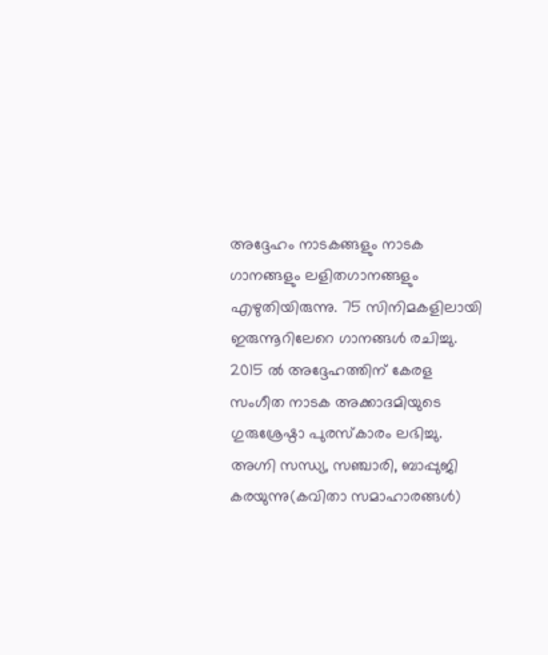അദ്ദേഹം നാടകങ്ങളും നാടക ഗാനങ്ങളും ലളിതഗാനങ്ങളും എഴുതിയിരുന്നു. 75 സിനിമകളിലായി ഇരുന്നൂറിലേറെ ഗാനങ്ങള്‍ രചിച്ചു. 2015 ല്‍ അദ്ദേഹത്തിന് കേരള സംഗീത നാടക അക്കാദമിയുടെ ഗുരുശ്രേഷ്ഠാ പുരസ്‌കാരം ലഭിച്ചു. അഗ്നി സന്ധ്യ, സഞ്ചാരി, ബാപ്പുജി കരയുന്നു(കവിതാ സമാഹാരങ്ങള്‍)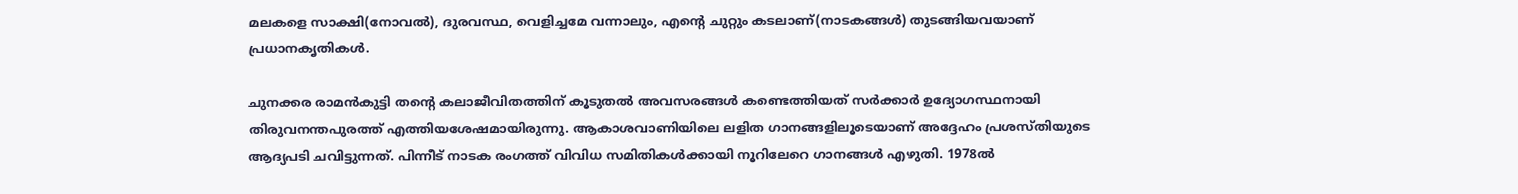മലകളെ സാക്ഷി(നോവല്‍), ദുരവസ്ഥ, വെളിച്ചമേ വന്നാലും, എന്റെ ചുറ്റും കടലാണ്(നാടകങ്ങള്‍) തുടങ്ങിയവയാണ് പ്രധാനകൃതികള്‍.

ചുനക്കര രാമന്‍കുട്ടി തന്റെ കലാജീവിതത്തിന് കൂടുതല്‍ അവസരങ്ങള്‍ കണ്ടെത്തിയത് സര്‍ക്കാര്‍ ഉദ്യോഗസ്ഥനായി തിരുവനന്തപുരത്ത് എത്തിയശേഷമായിരുന്നു. ആകാശവാണിയിലെ ലളിത ഗാനങ്ങളിലൂടെയാണ് അദ്ദേഹം പ്രശസ്തിയുടെ ആദ്യപടി ചവിട്ടുന്നത്. പിന്നീട് നാടക രംഗത്ത് വിവിധ സമിതികള്‍ക്കായി നൂറിലേറെ ഗാനങ്ങള്‍ എഴുതി. 1978ല്‍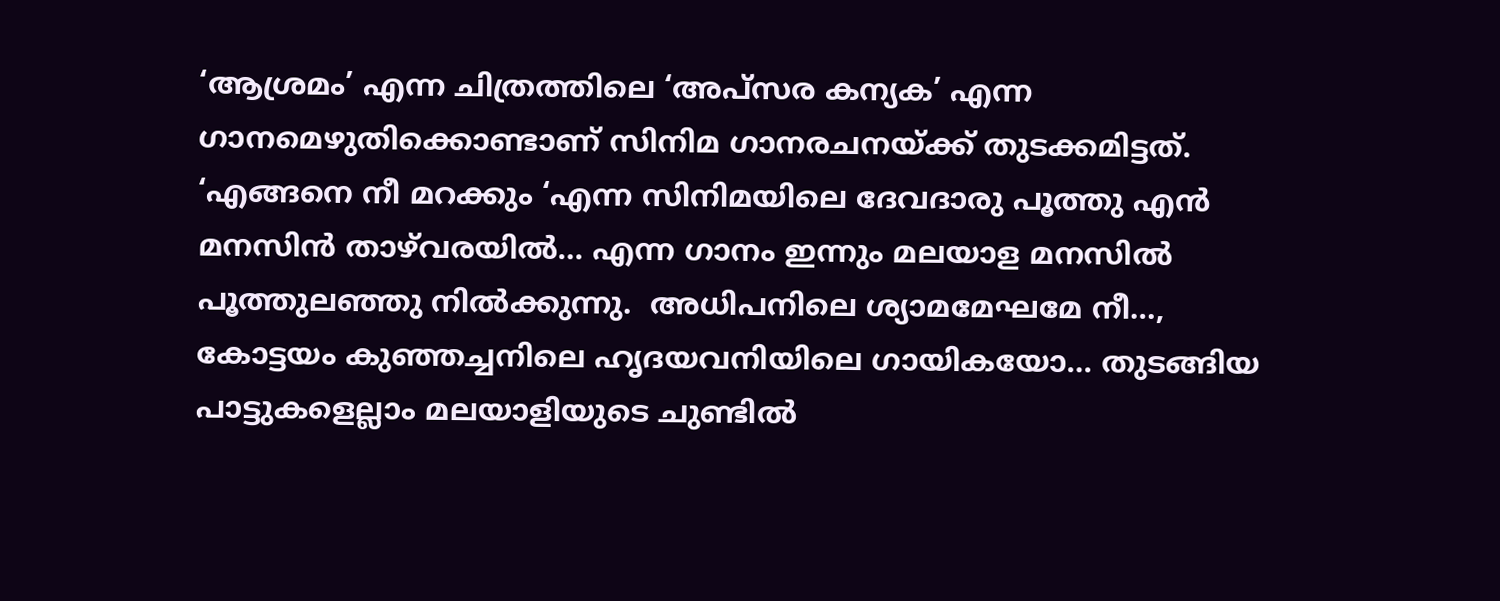‘ആശ്രമം’ എന്ന ചിത്രത്തിലെ ‘അപ്‌സര കന്യക’ എന്ന ഗാനമെഴുതിക്കൊണ്ടാണ് സിനിമ ഗാനരചനയ്‌ക്ക് തുടക്കമിട്ടത്. ‘എങ്ങനെ നീ മറക്കും ‘എന്ന സിനിമയിലെ ദേവദാരു പൂത്തു എന്‍ മനസിന്‍ താഴ്‌വരയില്‍… എന്ന ഗാനം ഇന്നും മലയാള മനസില്‍ പൂത്തുലഞ്ഞു നില്‍ക്കുന്നു.  അധിപനിലെ ശ്യാമമേഘമേ നീ…, കോട്ടയം കുഞ്ഞച്ചനിലെ ഹൃദയവനിയിലെ ഗായികയോ… തുടങ്ങിയ പാട്ടുകളെല്ലാം മലയാളിയുടെ ചുണ്ടില്‍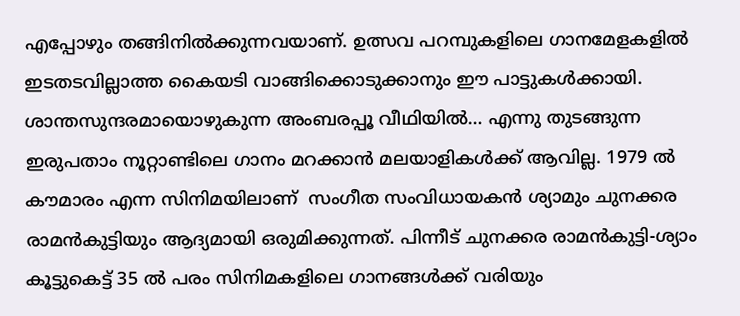എപ്പോഴും തങ്ങിനില്‍ക്കുന്നവയാണ്. ഉത്സവ പറമ്പുകളിലെ ഗാനമേളകളില്‍  ഇടതടവില്ലാത്ത കൈയടി വാങ്ങിക്കൊടുക്കാനും ഈ പാട്ടുകള്‍ക്കായി. ശാന്തസുന്ദരമായൊഴുകുന്ന അംബരപ്പൂ വീഥിയില്‍… എന്നു തുടങ്ങുന്ന ഇരുപതാം നൂറ്റാണ്ടിലെ ഗാനം മറക്കാന്‍ മലയാളികള്‍ക്ക് ആവില്ല. 1979 ല്‍ കൗമാരം എന്ന സിനിമയിലാണ്  സംഗീത സംവിധായകന്‍ ശ്യാമും ചുനക്കര രാമന്‍കുട്ടിയും ആദ്യമായി ഒരുമിക്കുന്നത്. പിന്നീട് ചുനക്കര രാമന്‍കുട്ടി-ശ്യാം കൂട്ടുകെട്ട് 35 ല്‍ പരം സിനിമകളിലെ ഗാനങ്ങള്‍ക്ക് വരിയും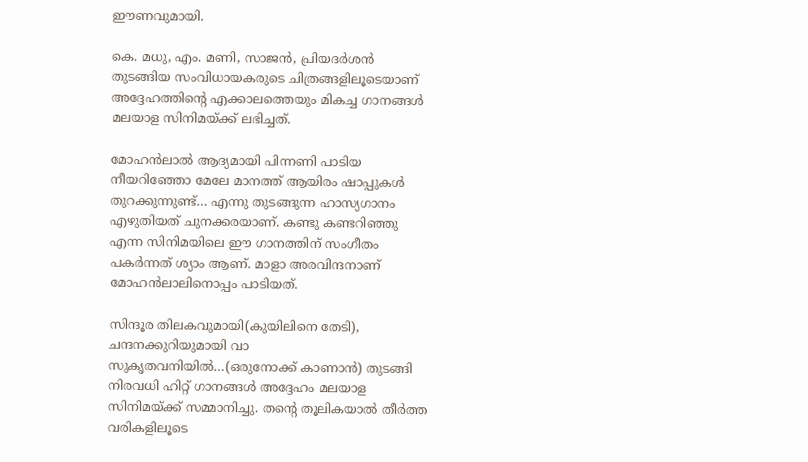ഈണവുമായി.

കെ. മധു, എം. മണി, സാജന്‍, പ്രിയദര്‍ശന്‍ തുടങ്ങിയ സംവിധായകരുടെ ചിത്രങ്ങളിലൂടെയാണ് അദ്ദേഹത്തിന്റെ എക്കാലത്തെയും മികച്ച ഗാനങ്ങള്‍ മലയാള സിനിമയ്‌ക്ക് ലഭിച്ചത്.

മോഹന്‍ലാല്‍ ആദ്യമായി പിന്നണി പാടിയ നീയറിഞ്ഞോ മേലേ മാനത്ത് ആയിരം ഷാപ്പുകള്‍ തുറക്കുന്നുണ്ട്… എന്നു തുടങ്ങുന്ന ഹാസ്യഗാനം എഴുതിയത് ചുനക്കരയാണ്. കണ്ടു കണ്ടറിഞ്ഞു എന്ന സിനിമയിലെ ഈ ഗാനത്തിന് സംഗീതം പകര്‍ന്നത് ശ്യാം ആണ്. മാളാ അരവിന്ദനാണ് മോഹന്‍ലാലിനൊപ്പം പാടിയത്.

സിന്ദൂര തിലകവുമായി(കുയിലിനെ തേടി), ചന്ദനക്കുറിയുമായി വാ സുകൃതവനിയില്‍…(ഒരുനോക്ക് കാണാന്‍) തുടങ്ങി നിരവധി ഹിറ്റ് ഗാനങ്ങള്‍ അദ്ദേഹം മലയാള സിനിമയ്‌ക്ക് സമ്മാനിച്ചു. തന്റെ തൂലികയാല്‍ തീര്‍ത്ത വരികളിലൂടെ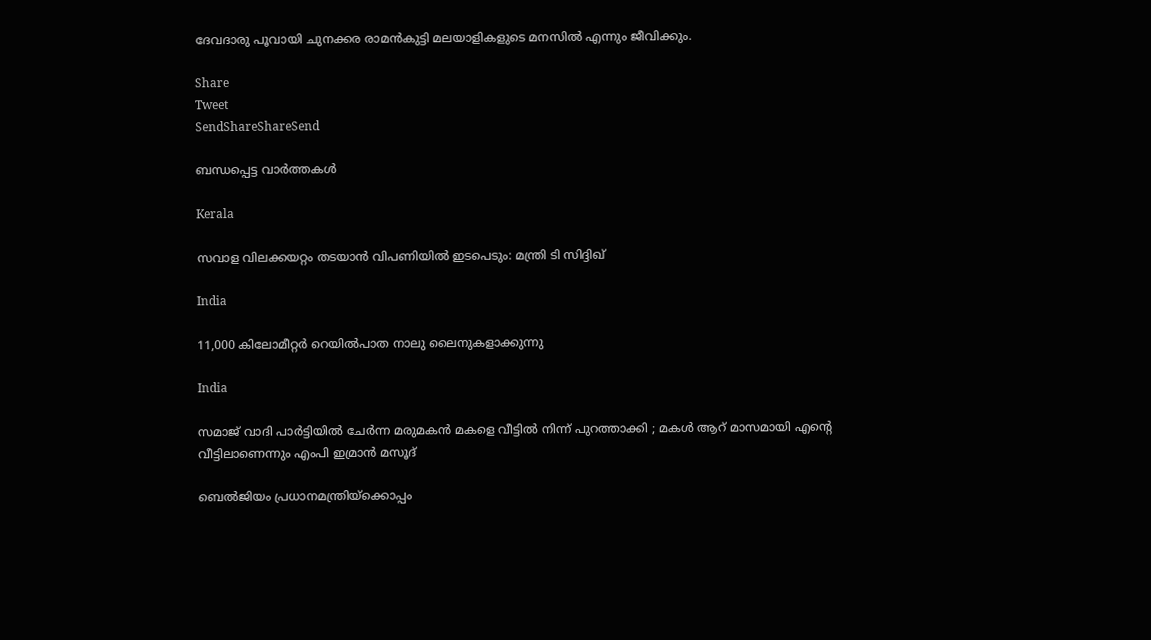ദേവദാരു പൂവായി ചുനക്കര രാമന്‍കുട്ടി മലയാളികളുടെ മനസില്‍ എന്നും ജീവിക്കും.

Share
Tweet
SendShareShareSend

ബന്ധപ്പെട്ട വാര്‍ത്തകള്‍

Kerala

സവാള വിലക്കയറ്റം തടയാന്‍ വിപണിയില്‍ ഇടപെടും: മന്ത്രി ടി സിദ്ദിഖ്

India

11,000 കിലോമീറ്റര്‍ റെയില്‍പാത നാലു ലൈനുകളാക്കുന്നു

India

സമാജ് വാദി പാർട്ടിയിൽ ചേർന്ന മരുമകൻ മകളെ വീട്ടിൽ നിന്ന് പുറത്താക്കി ; മകൾ ആറ് മാസമായി എന്റെ വീട്ടിലാണെന്നും എംപി ഇമ്രാൻ മസൂദ്

ബെല്‍ജിയം പ്രധാനമന്ത്രിയ്ക്കൊപ്പം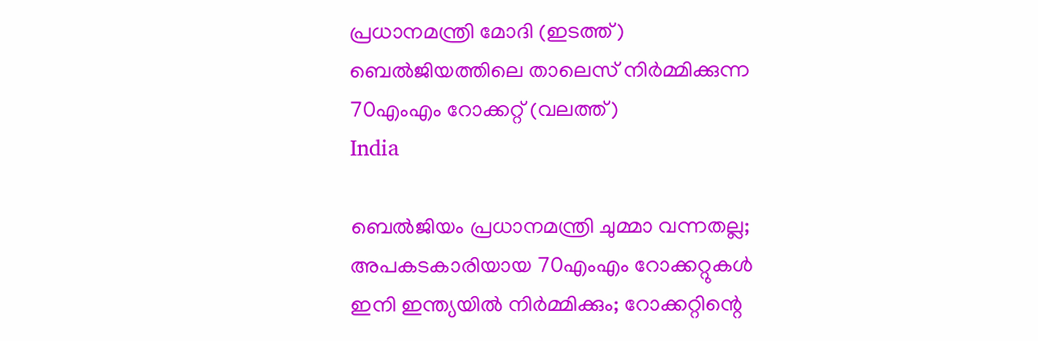പ്രധാനമന്ത്രി മോദി (ഇടത്ത്) ബെല്‍ജിയത്തിലെ താലെസ് നിര്‍മ്മിക്കുന്ന 70എംഎം റോക്കറ്റ് (വലത്ത്)
India

ബെല്‍ജിയം പ്രധാനമന്ത്രി ചുമ്മാ വന്നതല്ല; അപകടകാരിയായ 70എംഎം റോക്കറ്റുകള്‍ ഇനി ഇന്ത്യയില്‍ നിര്‍മ്മിക്കും; റോക്കറ്റിന്റെ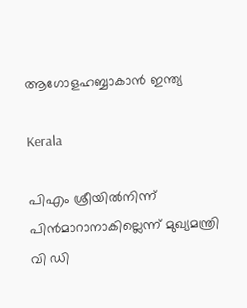ആഗോളഹബ്ബാകാന്‍ ഇന്ത്യ

Kerala

പിഎം ശ്രീയില്‍നിന്ന് പിന്‍മാറാനാകില്ലെന്ന് മുഖ്യമന്ത്രി വി ഡി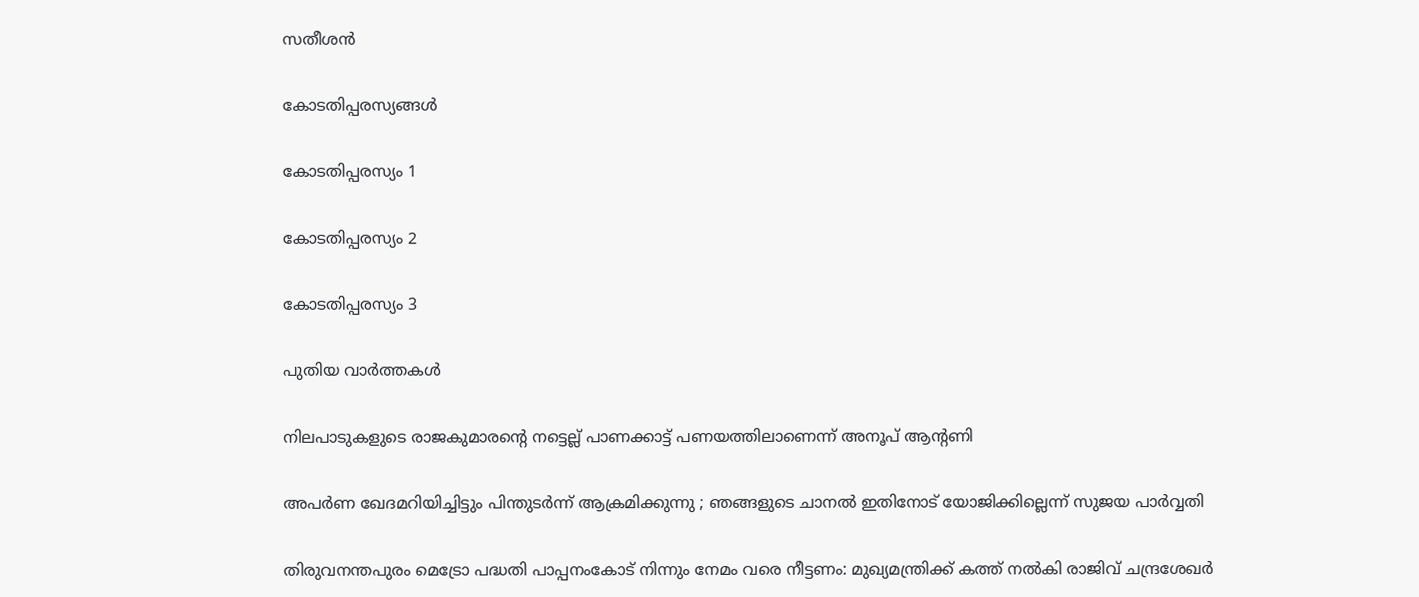സതീശന്‍

കോടതിപ്പരസ്യങ്ങള്‍

കോടതിപ്പരസ്യം 1

കോടതിപ്പരസ്യം 2

കോടതിപ്പരസ്യം 3

പുതിയ വാര്‍ത്തകള്‍

നിലപാടുകളുടെ രാജകുമാരന്റെ നട്ടെല്ല് പാണക്കാട്ട് പണയത്തിലാണെന്ന് അനൂപ് ആന്റണി

അപർണ ഖേദമറിയിച്ചിട്ടും പിന്തുടർന്ന് ആക്രമിക്കുന്നു ; ഞങ്ങളുടെ ചാനൽ ഇതിനോട് യോജിക്കില്ലെന്ന് സുജയ പാർവ്വതി

തിരുവനന്തപുരം മെട്രോ പദ്ധതി പാപ്പനംകോട് നിന്നും നേമം വരെ നീട്ടണം: മുഖ്യമന്ത്രിക്ക് കത്ത് നല്‍കി രാജിവ് ചന്ദ്രശേഖര്‍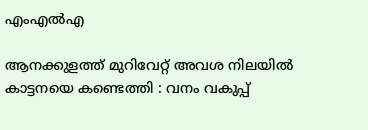എംഎല്‍എ

ആനക്കുളത്ത് മുറിവേറ്റ് അവശ നിലയിൽ കാട്ടനയെ കണ്ടെത്തി : വനം വകുപ്പ്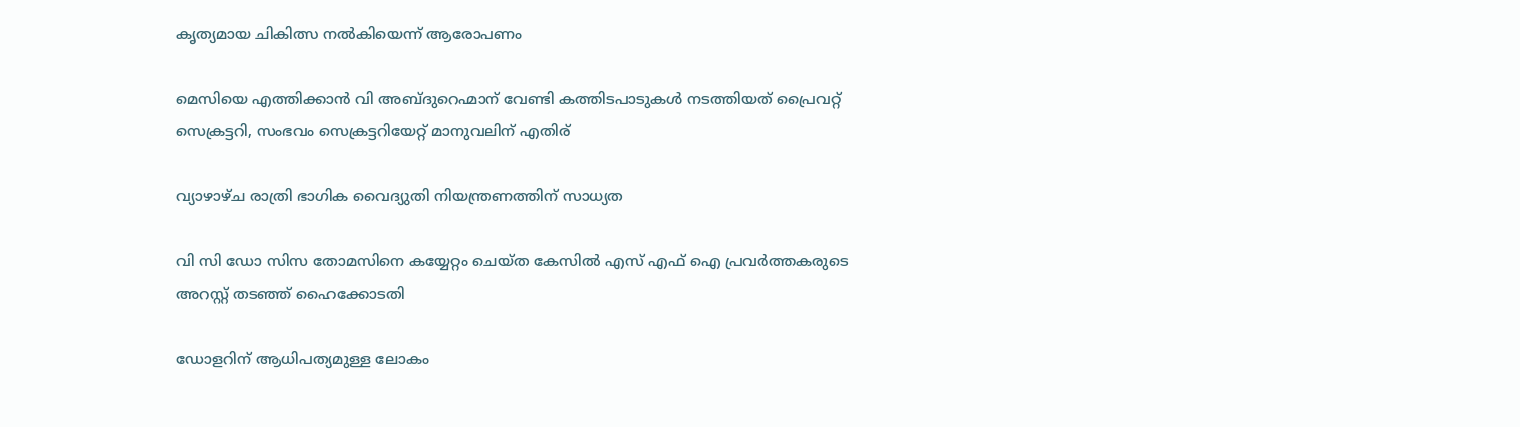കൃത്യമായ ചികിത്സ നൽകിയെന്ന് ആരോപണം

മെസിയെ എത്തിക്കാന്‍ വി അബ്ദുറെഹ്മാന് വേണ്ടി കത്തിടപാടുകള്‍ നടത്തിയത് പ്രൈവറ്റ് സെക്രട്ടറി, സംഭവം സെക്രട്ടറിയേറ്റ് മാനുവലിന് എതിര്

വ്യാഴാഴ്ച രാത്രി ഭാഗിക വൈദ്യുതി നിയന്ത്രണത്തിന് സാധ്യത

വി സി ഡോ സിസ തോമസിനെ കയ്യേറ്റം ചെയ്ത കേസില്‍ എസ് എഫ് ഐ പ്രവര്‍ത്തകരുടെ അറസ്റ്റ് തടഞ്ഞ് ഹൈക്കോടതി

ഡോളറിന് ആധിപത്യമുള്ള ലോകം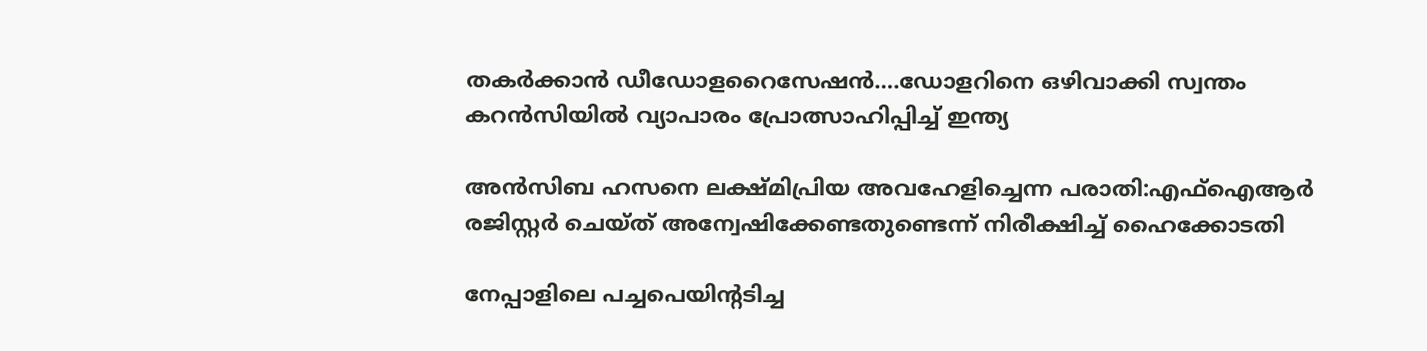തകര്‍ക്കാന്‍ ഡീഡോളറൈസേഷന്‍….ഡോളറിനെ ഒഴിവാക്കി സ്വന്തം കറന്‍സിയില്‍ വ്യാപാരം പ്രോത്സാഹിപ്പിച്ച് ഇന്ത്യ

അന്‍സിബ ഹസനെ ലക്ഷ്മിപ്രിയ അവഹേളിച്ചെന്ന പരാതി:എഫ്ഐആര്‍ രജിസ്റ്റര്‍ ചെയ്ത് അന്വേഷിക്കേണ്ടതുണ്ടെന്ന് നിരീക്ഷിച്ച് ഹൈക്കോടതി

നേപ്പാളിലെ പച്ചപെയിന്‍റടിച്ച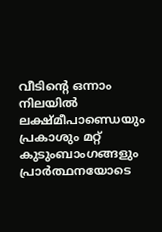വീടിന്‍റെ ഒന്നാം നിലയില്‍ ലക്ഷ്മീപാണ്ഡെയും പ്രകാശും മറ്റ് കുടുംബാംഗങ്ങളും പ്രാര്‍ത്ഥനയോടെ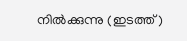നില്‍‍ക്കുന്നു (ഇടത്ത്)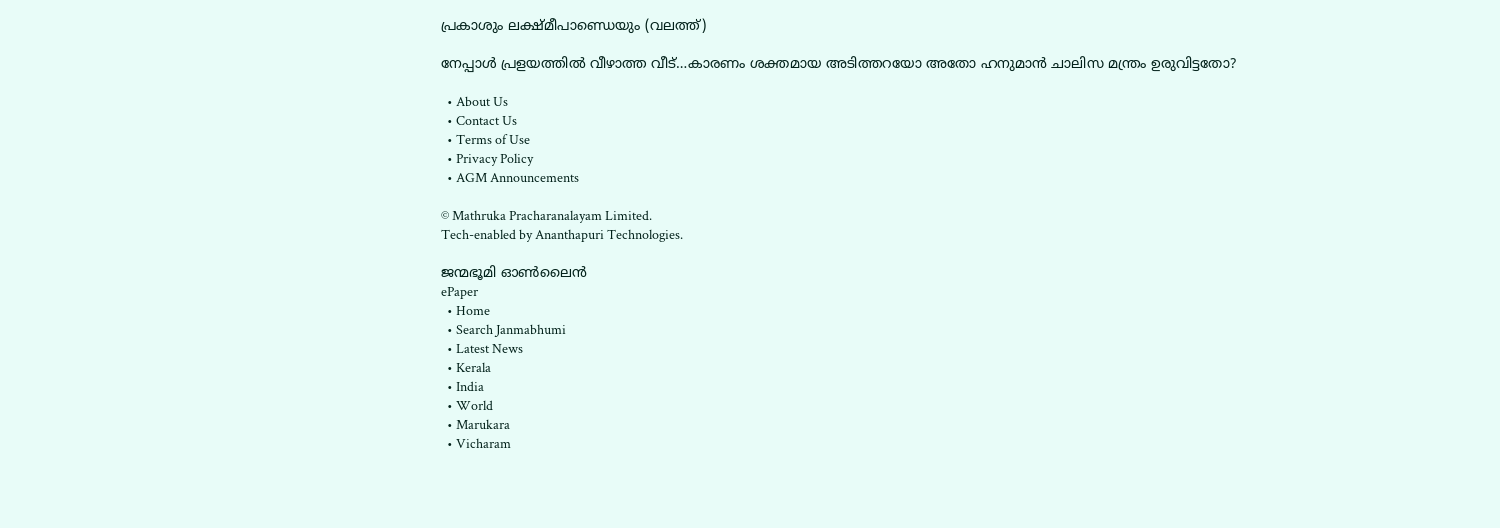പ്രകാശും ലക്ഷ്മീപാണ്ഡെയും (വലത്ത്)

നേപ്പാള്‍ പ്രളയത്തില്‍ വീഴാത്ത വീട്…കാരണം ശക്തമായ അടിത്തറയോ അതോ ഹനുമാന്‍ ചാലിസ മന്ത്രം ഉരുവിട്ടതോ?

  • About Us
  • Contact Us
  • Terms of Use
  • Privacy Policy
  • AGM Announcements

© Mathruka Pracharanalayam Limited.
Tech-enabled by Ananthapuri Technologies.

ജന്മഭൂമി ഓണ്‍ലൈന്‍
ePaper
  • Home
  • Search Janmabhumi
  • Latest News
  • Kerala
  • India
  • World
  • Marukara
  • Vicharam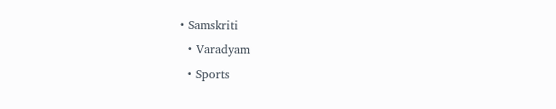• Samskriti
  • Varadyam
  • Sports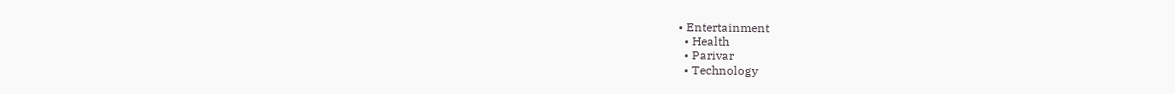• Entertainment
  • Health
  • Parivar
  • Technology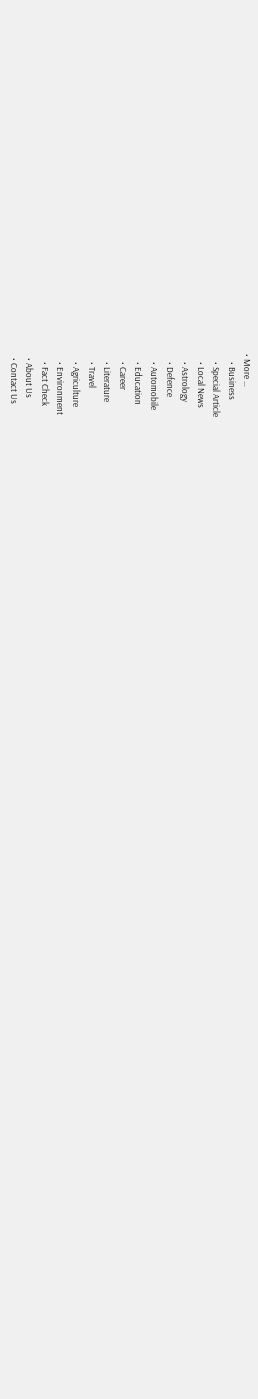• More …
    • Business
    • Special Article
    • Local News
    • Astrology
    • Defence
    • Automobile
    • Education
    • Career
    • Literature
    • Travel
    • Agriculture
    • Environment
    • Fact Check
  • About Us
  • Contact Us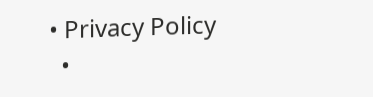• Privacy Policy
  •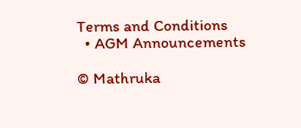Terms and Conditions
  • AGM Announcements

© Mathruka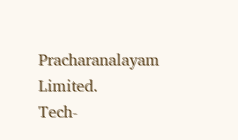Pracharanalayam Limited.
Tech-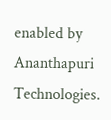enabled by Ananthapuri Technologies.